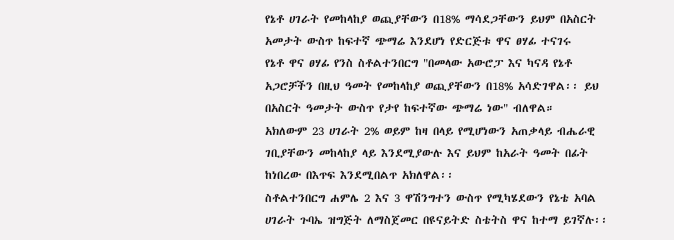የኔቶ ሀገራት የመከላከያ ወጪያቸውን በ18% ማሳደጋቸውን ይህም በአስርት አመታት ውስጥ ከፍተኛ ጭማሬ እንደሆነ የድርጅቱ ዋና ፀሃፊ ተናገሩ
የኔቶ ዋና ፀሃፊ የንስ ስቶልተንበርግ "በመላው አውሮፓ እና ካናዳ የኔቶ አጋሮቻችን በዚህ ዓመት የመከላከያ ወጪያቸውን በ18% አሳድገዋል፡፡ ይህ በአስርት ዓመታት ውስጥ የታየ ከፍተኛው ጭማሬ ነው" ብለዋል።
አክለውም 23 ሀገራት 2% ወይም ከዛ በላይ የሚሆነውን አጠቃላይ ብሔራዊ ገቢያቸውን መከላከያ ላይ እንደሚያውሉ እና ይህም ከአራት ዓመት በፊት ከነበረው በእጥፍ እንደሚበልጥ አክለዋል፡፡
ስቶልተንበርግ ሐምሌ 2 እና 3 ዋሽንግተን ውስጥ የሚካሄደውን የኔቴ አባል ሀገራት ጉባኤ ዝግጅት ለማስጀመር በዩናይትድ ስቴትስ ዋና ከተማ ይገኛሉ፡፡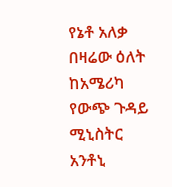የኔቶ አለቃ በዛሬው ዕለት ከአሜሪካ የውጭ ጉዳይ ሚኒስትር አንቶኒ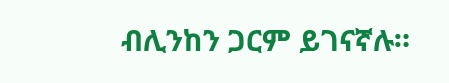ብሊንከን ጋርም ይገናኛሉ።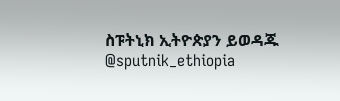ስፑትኒክ ኢትዮጵያን ይወዳጁ @sputnik_ethiopia